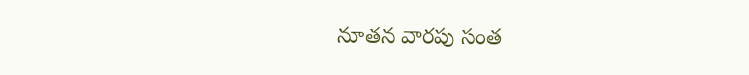నూతన వారపు సంత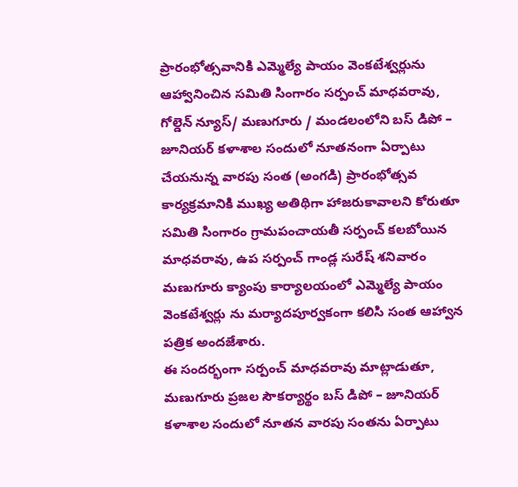ప్రారంభోత్సవానికి ఎమ్మెల్యే పాయం వెంకటేశ్వర్లును ఆహ్వానించిన సమితి సింగారం సర్పంచ్ మాధవరావు,
గోల్డెన్ న్యూస్/ మణుగూరు / మండలంలోని బస్ డిపో – జూనియర్ కళాశాల సందులో నూతనంగా ఏర్పాటు చేయనున్న వారపు సంత (అంగడి) ప్రారంభోత్సవ కార్యక్రమానికి ముఖ్య అతిథిగా హాజరుకావాలని కోరుతూ సమితి సింగారం గ్రామపంచాయతీ సర్పంచ్ కలబోయిన మాధవరావు, ఉప సర్పంచ్ గాండ్ల సురేష్ శనివారం మణుగూరు క్యాంపు కార్యాలయంలో ఎమ్మెల్యే పాయం వెంకటేశ్వర్లు ను మర్యాదపూర్వకంగా కలిసి సంత ఆహ్వాన పత్రిక అందజేశారు.
ఈ సందర్భంగా సర్పంచ్ మాధవరావు మాట్లాడుతూ, మణుగూరు ప్రజల సౌకర్యార్థం బస్ డిపో – జూనియర్ కళాశాల సందులో నూతన వారపు సంతను ఏర్పాటు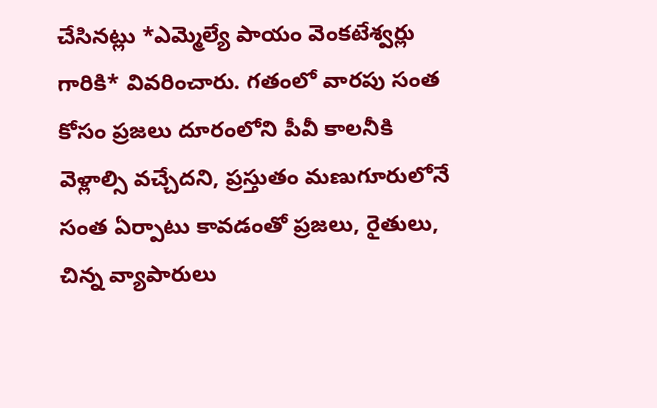చేసినట్లు *ఎమ్మెల్యే పాయం వెంకటేశ్వర్లు గారికి* వివరించారు. గతంలో వారపు సంత కోసం ప్రజలు దూరంలోని పీవీ కాలనీకి వెళ్లాల్సి వచ్చేదని, ప్రస్తుతం మణుగూరులోనే సంత ఏర్పాటు కావడంతో ప్రజలు, రైతులు, చిన్న వ్యాపారులు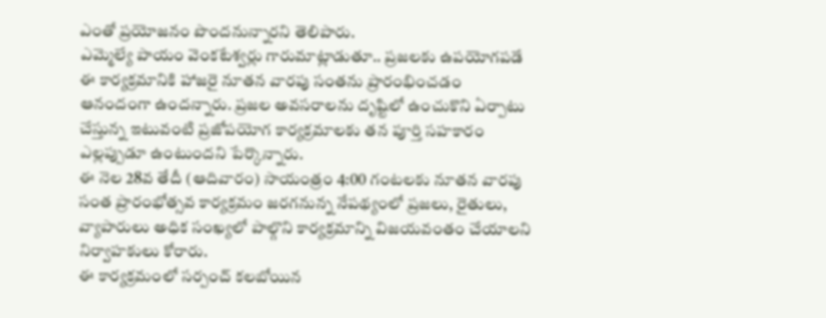ఎంతో ప్రయోజనం పొందనున్నారని తెలిపారు.
ఎమ్మెల్యే పాయం వెంకటేశ్వర్లు గారుమాట్లాడుతూ.. ప్రజలకు ఉపయోగపడే ఈ కార్యక్రమానికి హాజరై నూతన వారపు సంతను ప్రారంభించడం ఆనందంగా ఉందన్నారు. ప్రజల అవసరాలను దృష్టిలో ఉంచుకొని ఏర్పాటు చేస్తున్న ఇటువంటి ప్రజోపయోగ కార్యక్రమాలకు తన పూర్తి సహకారం ఎల్లప్పుడూ ఉంటుందని పేర్కొన్నారు.
ఈ నెల 28వ తేదీ (ఆదివారం) సాయంత్రం 4:00 గంటలకు నూతన వారపు సంత ప్రారంభోత్సవ కార్యక్రమం జరగనున్న నేపథ్యంలో ప్రజలు, రైతులు, వ్యాపారులు అధిక సంఖ్యలో పాల్గొని కార్యక్రమాన్ని విజయవంతం చేయాలని నిర్వాహకులు కోరారు.
ఈ కార్యక్రమంలో సర్పంచ్ కలబోయిన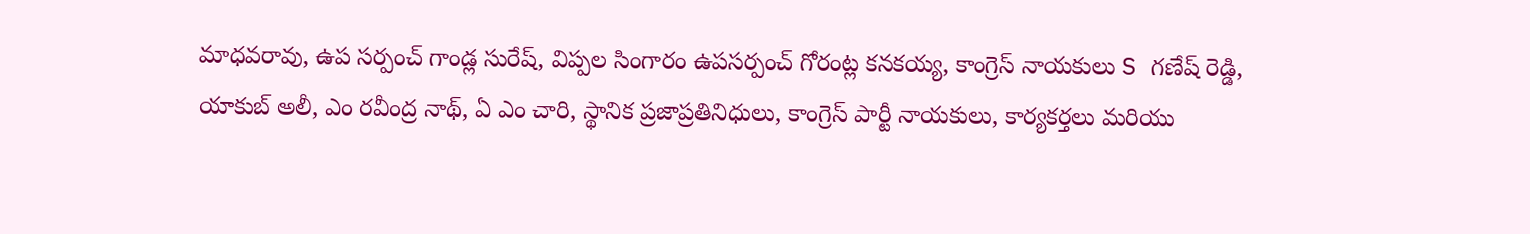మాధవరావు, ఉప సర్పంచ్ గాండ్ల సురేష్, విప్పల సింగారం ఉపసర్పంచ్ గోరంట్ల కనకయ్య, కాంగ్రెస్ నాయకులు S గణేష్ రెడ్డి, యాకుబ్ అలీ, ఎం రవీంద్ర నాథ్, ఏ ఎం చారి, స్థానిక ప్రజాప్రతినిధులు, కాంగ్రెస్ పార్టీ నాయకులు, కార్యకర్తలు మరియు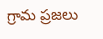గ్రామ ప్రజలు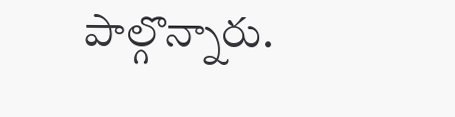పాల్గొన్నారు.